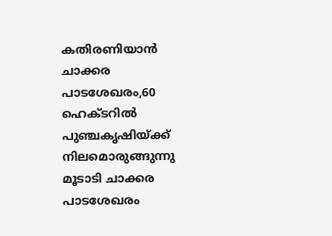കതിരണിയാന്‍ ചാക്കര പാടശേഖരം,60 ഹെക്ടറില്‍ പുഞ്ചകൃഷിയ്ക്ക് നിലമൊരുങ്ങുന്നു മൂടാടി ചാക്കര പാടശേഖരം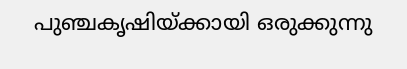പുഞ്ചകൃഷിയ്ക്കായി ഒരുക്കുന്നു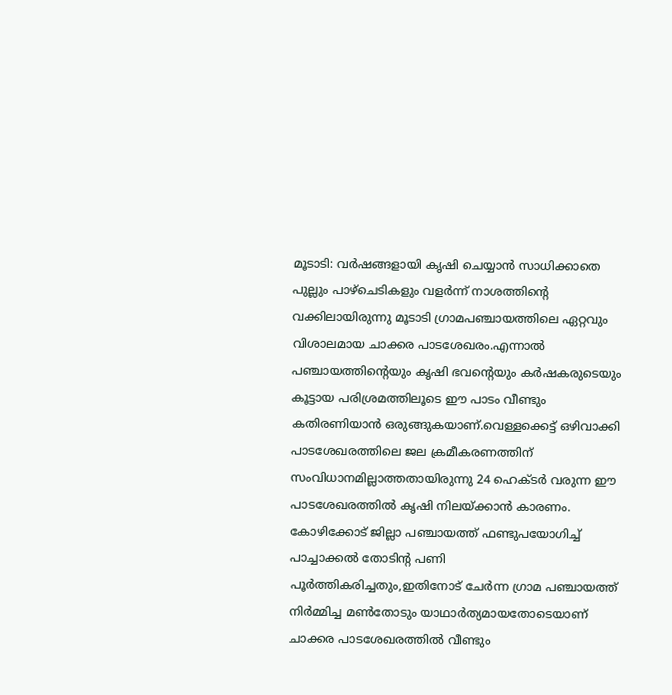മൂടാടി: വര്‍ഷങ്ങളായി കൃഷി ചെയ്യാന്‍ സാധിക്കാതെ പുല്ലും പാഴ്‌ചെടികളും വളര്‍ന്ന് നാശത്തിന്റെ വക്കിലായിരുന്നു മൂടാടി ഗ്രാമപഞ്ചായത്തിലെ ഏറ്റവും വിശാലമായ ചാക്കര പാടശേഖരം.എന്നാല്‍ പഞ്ചായത്തിന്റെയും കൃഷി ഭവന്റെയും കര്‍ഷകരുടെയും കൂട്ടായ പരിശ്രമത്തിലൂടെ ഈ പാടം വീണ്ടും കതിരണിയാന്‍ ഒരുങ്ങുകയാണ്.വെള്ളക്കെട്ട് ഒഴിവാക്കി പാടശേഖരത്തിലെ ജല ക്രമീകരണത്തിന് സംവിധാനമില്ലാത്തതായിരുന്നു 24 ഹെക്ടര്‍ വരുന്ന ഈ പാടശേഖരത്തില്‍ കൃഷി നിലയ്ക്കാന്‍ കാരണം. കോഴിക്കോട് ജില്ലാ പഞ്ചായത്ത് ഫണ്ടുപയോഗിച്ച് പാച്ചാക്കല്‍ തോടിന്റ പണി പൂര്‍ത്തികരിച്ചതും,ഇതിനോട് ചേര്‍ന്ന ഗ്രാമ പഞ്ചായത്ത് നിര്‍മ്മിച്ച മണ്‍തോടും യാഥാര്‍ത്യമായതോടെയാണ് ചാക്കര പാടശേഖരത്തില്‍ വീണ്ടും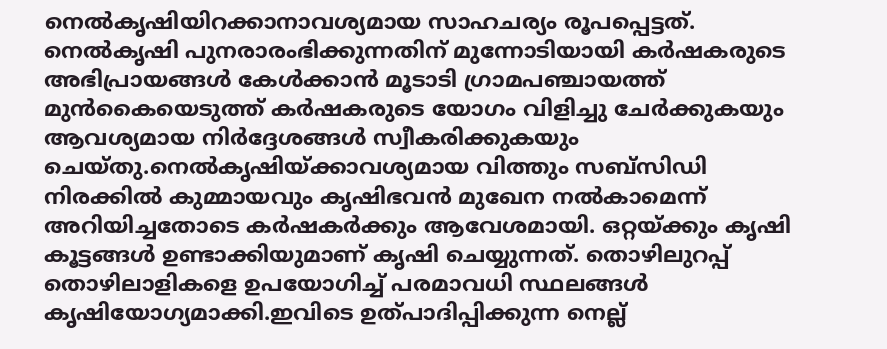നെല്‍കൃഷിയിറക്കാനാവശ്യമായ സാഹചര്യം രൂപപ്പെട്ടത്. നെല്‍കൃഷി പുനരാരംഭിക്കുന്നതിന് മുന്നോടിയായി കര്‍ഷകരുടെ അഭിപ്രായങ്ങള്‍ കേള്‍ക്കാന്‍ മൂടാടി ഗ്രാമപഞ്ചായത്ത് മുന്‍കൈയെടുത്ത് കര്‍ഷകരുടെ യോഗം വിളിച്ചു ചേര്‍ക്കുകയും ആവശ്യമായ നിര്‍ദ്ദേശങ്ങള്‍ സ്വീകരിക്കുകയും ചെയ്തു.നെല്‍കൃഷിയ്ക്കാവശ്യമായ വിത്തും സബ്‌സിഡി നിരക്കില്‍ കുമ്മായവും കൃഷിഭവന്‍ മുഖേന നല്‍കാമെന്ന് അറിയിച്ചതോടെ കര്‍ഷകര്‍ക്കും ആവേശമായി. ഒറ്റയ്ക്കും കൃഷി കൂട്ടങ്ങള്‍ ഉണ്ടാക്കിയുമാണ് കൃഷി ചെയ്യുന്നത്. തൊഴിലുറപ്പ് തൊഴിലാളികളെ ഉപയോഗിച്ച് പരമാവധി സ്ഥലങ്ങള്‍ കൃഷിയോഗ്യമാക്കി.ഇവിടെ ഉത്പാദിപ്പിക്കുന്ന നെല്ല്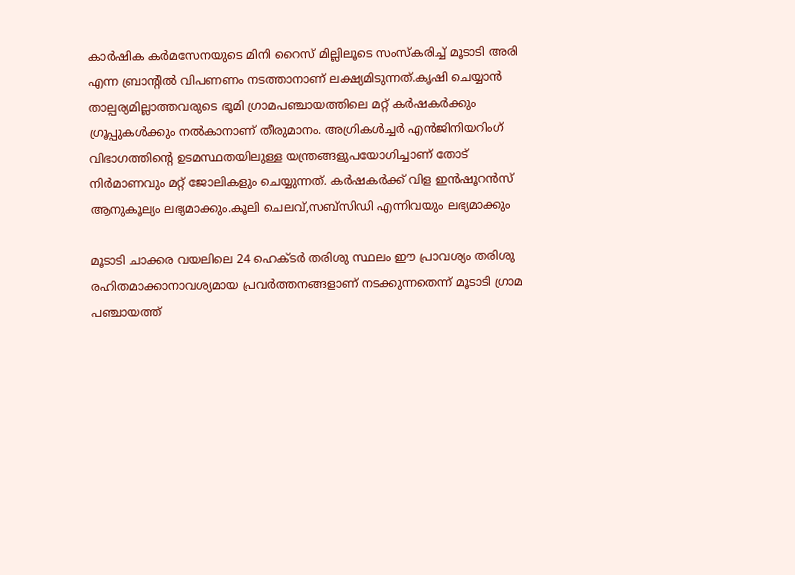കാര്‍ഷിക കര്‍മസേനയുടെ മിനി റൈസ് മില്ലിലൂടെ സംസ്‌കരിച്ച് മൂടാടി അരി എന്ന ബ്രാന്റില്‍ വിപണണം നടത്താനാണ് ലക്ഷ്യമിടുന്നത്.കൃഷി ചെയ്യാന്‍ താല്പര്യമില്ലാത്തവരുടെ ഭൂമി ഗ്രാമപഞ്ചായത്തിലെ മറ്റ് കര്‍ഷകര്‍ക്കും ഗ്രൂപ്പുകള്‍ക്കും നല്‍കാനാണ് തീരുമാനം. അഗ്രികള്‍ച്ചര്‍ എന്‍ജിനിയറിംഗ് വിഭാഗത്തിന്റെ ഉടമസ്ഥതയിലുള്ള യന്ത്രങ്ങളുപയോഗിച്ചാണ് തോട് നിര്‍മാണവും മറ്റ് ജോലികളും ചെയ്യുന്നത്. കര്‍ഷകര്‍ക്ക് വിള ഇന്‍ഷൂറന്‍സ് ആനുകൂല്യം ലഭ്യമാക്കും.കൂലി ചെലവ്,സബ്‌സിഡി എന്നിവയും ലഭ്യമാക്കും

മൂടാടി ചാക്കര വയലിലെ 24 ഹെക്ടര്‍ തരിശു സ്ഥലം ഈ പ്രാവശ്യം തരിശു രഹിതമാക്കാനാവശ്യമായ പ്രവര്‍ത്തനങ്ങളാണ് നടക്കുന്നതെന്ന് മൂടാടി ഗ്രാമ പഞ്ചായത്ത്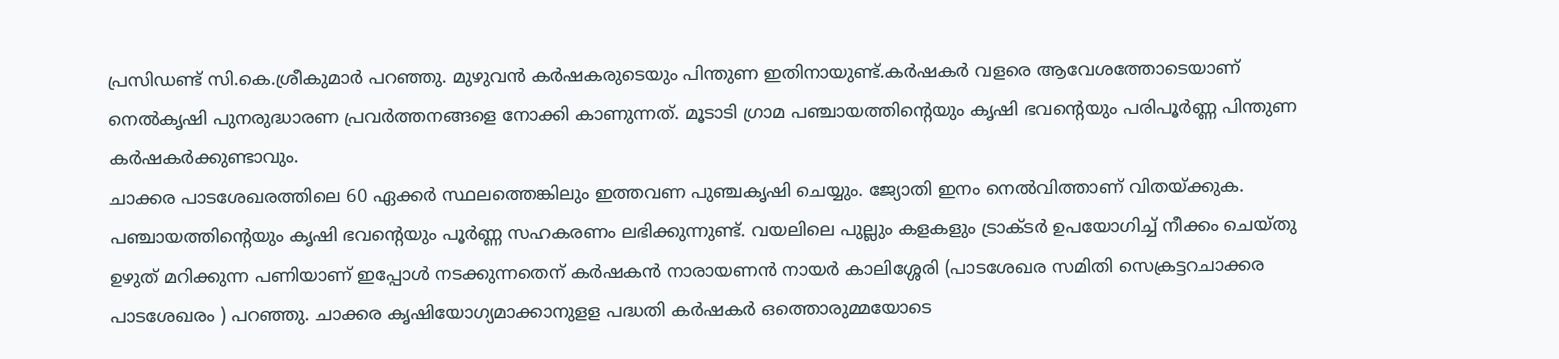പ്രസിഡണ്ട് സി.കെ.ശ്രീകുമാർ പറഞ്ഞു. മുഴുവന്‍ കര്‍ഷകരുടെയും പിന്തുണ ഇതിനായുണ്ട്.കര്‍ഷകര്‍ വളരെ ആവേശത്തോടെയാണ് നെല്‍കൃഷി പുനരുദ്ധാരണ പ്രവര്‍ത്തനങ്ങളെ നോക്കി കാണുന്നത്. മൂടാടി ഗ്രാമ പഞ്ചായത്തിന്റെയും കൃഷി ഭവന്റെയും പരിപൂര്‍ണ്ണ പിന്തുണ കര്‍ഷകര്‍ക്കുണ്ടാവും.
ചാക്കര പാടശേഖരത്തിലെ 60 ഏക്കര്‍ സ്ഥലത്തെങ്കിലും ഇത്തവണ പുഞ്ചകൃഷി ചെയ്യും. ജ്യോതി ഇനം നെല്‍വിത്താണ് വിതയ്ക്കുക. പഞ്ചായത്തിന്റെയും കൃഷി ഭവന്റെയും പൂര്‍ണ്ണ സഹകരണം ലഭിക്കുന്നുണ്ട്. വയലിലെ പുല്ലും കളകളും ട്രാക്ടര്‍ ഉപയോഗിച്ച് നീക്കം ചെയ്തു ഉഴുത് മറിക്കുന്ന പണിയാണ് ഇപ്പോള്‍ നടക്കുന്നതെന് കർഷകൻ നാരായണന്‍ നായര്‍ കാലിശ്ശേരി (പാടശേഖര സമിതി സെക്രട്ടറചാക്കര പാടശേഖരം ) പറഞ്ഞു. ചാക്കര കൃഷിയോഗ്യമാക്കാനുളള പദ്ധതി കര്‍ഷകര്‍ ഒത്തൊരുമ്മയോടെ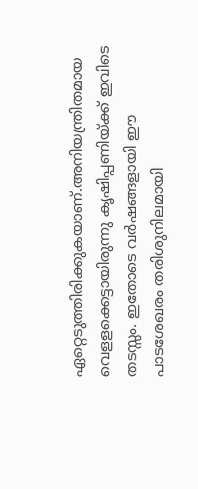ഏറ്റെടുത്തിരിക്കുകയാണ്.അനിയന്ത്രിതമായ വെളളക്കെട്ടായിരുന്നു കൃഷിപ്പണിയ്ക്ക് ഇവിടെ തടസ്സം. ഇതോടെ വര്‍ഷങ്ങളായി ഈ പാടശേഖരം തരിശുനിലമായി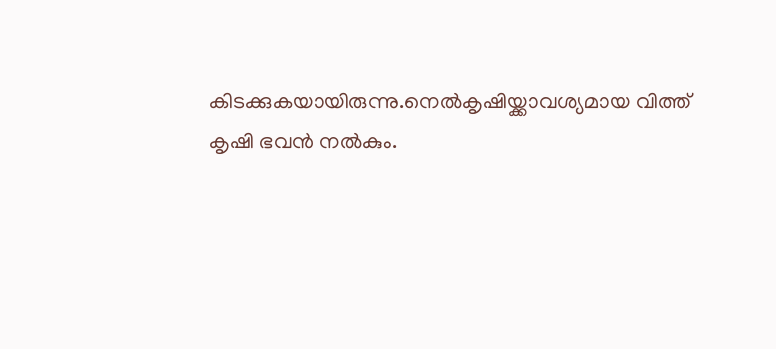കിടക്കുകയായിരുന്നു.നെല്‍കൃഷിയ്ക്കാവശ്യമായ വിത്ത് കൃഷി ഭവന്‍ നല്‍കും.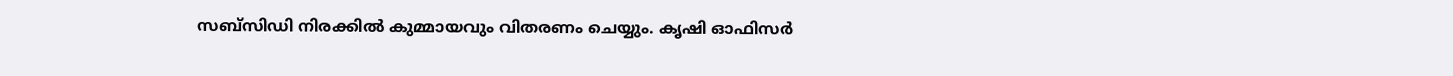സബ്‌സിഡി നിരക്കില്‍ കുമ്മായവും വിതരണം ചെയ്യും. കൃഷി ഓഫിസർ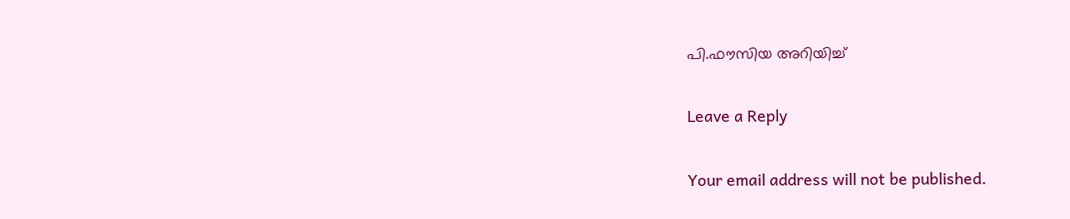പി.ഫൗസിയ അറിയിച്ച്

Leave a Reply

Your email address will not be published.